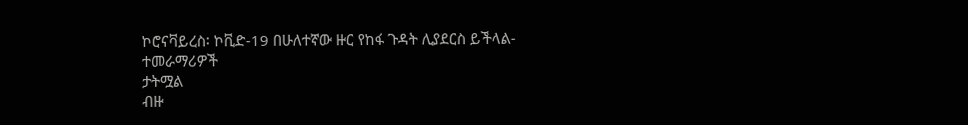ኮሮናቫይረስ፡ ኮቪድ-19 በሁለተኛው ዙር የከፋ ጉዳት ሊያደርስ ይችላል- ተመራማሪዎች
ታትሟል
ብዙ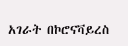አገራት በኮሮናቫይረስ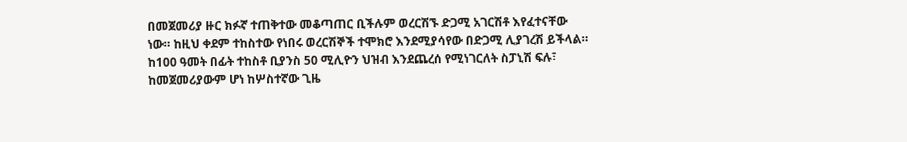በመጀመሪያ ዙር ክፉኛ ተጠቅተው መቆጣጠር ቢችሉም ወረርሽኙ ድጋሚ አገርሽቶ እየፈተናቸው ነው። ከዚህ ቀደም ተከስተው የነበሩ ወረርሽኞች ተሞክሮ እንደሚያሳየው በድጋሚ ሊያገረሽ ይችላል። ከ100 ዓመት በፊት ተከስቶ ቢያንስ 50 ሚሊዮን ህዝብ እንደጨረሰ የሚነገርለት ስፓኒሽ ፍሉ፣ ከመጀመሪያውም ሆነ ከሦስተኛው ጊዜ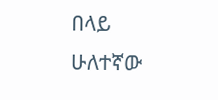በላይ ሁለተኛው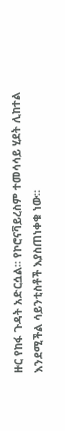ዙር የከፋ ጉዳት አድርሷል። የኮሮናቫይረስም ተመሳሳይ ሂደት ሊከተል እንደሚችል ሳይንቲስቶች እያስጠነቀቁ ነው።